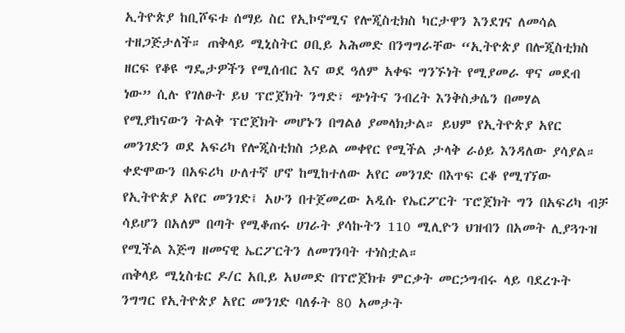ኢትዮጵያ ከቢሾፍቱ ሰማይ ስር የኢኮኖሚና የሎጂስቲክስ ካርታዋን እንደገና ለመሳል ተዘጋጅታለች። ጠቅላይ ሚኒስትር ዐቢይ አሕመድ በንግግራቸው “ኢትዮጵያ በሎጂስቲክስ ዘርፍ የቆዩ ግዴታዎችን የሚሰብር እና ወደ ዓለም አቀፍ ግንኙነት የሚያመራ ዋና መደብ ነው” ሲሉ የገለፁት ይህ ፕሮጀክት ንግድ፣ ጭነትና ንብረት እንቅስቃሴን በመሃል የሚያከናውን ትልቅ ፕሮጀክት መሆኑን በግልፅ ያመላክታል። ይህም የኢትዮጵያ አየር መንገድን ወደ አፍሪካ የሎጂስቲክስ ኃይል መቀየር የሚችል ታላቅ ራዕይ እንዳለው ያሳያል።
ቀድሞውን በአፍሪካ ሁለተኛ ሆኖ ከሚከተለው አየር መንገድ በእጥፍ ርቆ የሚገኘው የኢትዮጵያ አየር መንገድ፤ አሁን በተጀመረው አዲሱ የኤርፖርት ፕሮጀክት ግን በአፍሪካ ብቻ ሳይሆን በአለም በጣት የሚቆጠሩ ሀገራት ያሳኩትን 110 ሚሊዮን ህዝብን በአመት ሊያጓጉዝ የሚችል እጅግ ዘመናዊ ኤርፖርትን ለመገንባት ተነስቷል።
ጠቅላይ ሚኒስቴር ዶ/ር አቢይ አህመድ በፕሮጀክቱ ምርቃት መርኃግብሩ ላይ ባደረጉት ንግግር የኢትዮጵያ አየር መንገድ ባለፉት 80 አመታት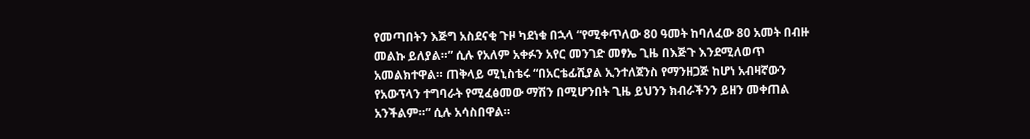የመጣበትን እጅግ አስደናቂ ጉዞ ካደነቁ በኋላ “የሚቀጥለው 80 ዓመት ከባለፈው 80 አመት በብዙ መልኩ ይለያል።” ሲሉ የአለም አቀፉን አየር መንገድ መፃኤ ጊዜ በእጅጉ እንደሚለወጥ አመልክተዋል። ጠቅላይ ሚኒስቴሩ “በአርቴፊሺያል ኢንተለጀንስ የማንዘጋጅ ከሆነ አብዛኛውን የአውፕላን ተግባራት የሚፈፅመው ማሽን በሚሆንበት ጊዜ ይህንን ክብራችንን ይዘን መቀጠል አንችልም።” ሲሉ አሳስበዋል።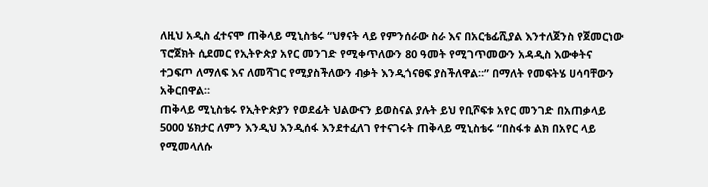ለዚህ አዲስ ፈተናሞ ጠቅላይ ሚኒስቴሩ “ህፃናት ላይ የምንሰራው ስራ እና በአርቴፊሺያል እንተለጀንስ የጀመርነው ፕሮጀክት ሲደመር የኢትዮጵያ አየር መንገድ የሚቀጥለውን 80 ዓመት የሚገጥመውን አዳዲስ እውቀትና ተጋፍጦ ለማለፍ እና ለመሻገር የሚያስችለውን ብቃት እንዲጎናፀፍ ያስችለዋል።” በማለት የመፍትሄ ሀሳባቸውን አቅርበዋል።
ጠቅላይ ሚኒስቴሩ የኢትዮጵያን የወደፊት ህልውናን ይወስናል ያሉት ይህ የቢሾፍቱ አየር መንገድ በአጠቃላይ 5000 ሄክታር ለምን እንዲህ እንዲሰፋ እንደተፈለገ የተናገሩት ጠቅላይ ሚኒስቴሩ “በስፋቱ ልክ በአየር ላይ የሚመላለሱ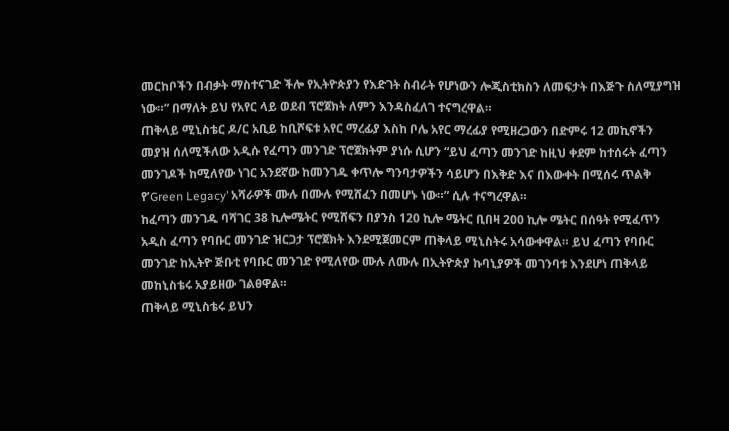መርከቦችን በብቃት ማስተናገድ ችሎ የኢትዮጵያን የእድገት ስብራት የሆነውን ሎጂስቲክስን ለመፍታት በእጅጉ ስለሚያግዝ ነው።” በማለት ይህ የአየር ላይ ወደብ ፕሮጀክት ለምን እንዳስፈለገ ተናግረዋል።
ጠቅላይ ሚኒስቴር ዶ/ር አቢይ ከቢሾፍቱ አየር ማረፊያ እስከ ቦሌ አየር ማረፊያ የሚዘረጋውን በድምሩ 12 መኪኖችን መያዝ ሰለሚችለው አዲሱ የፈጣን መንገድ ፕሮጀክትም ያነሱ ሲሆን “ይህ ፈጣን መንገድ ከዚህ ቀደም ከተሰሩት ፈጣን መንገዶች ከሚለየው ነገር አንደኛው ከመንገዱ ቀጥሎ ግንባታዎችን ሳይሆን በእቅድ እና በእውቀት በሚሰሩ ጥልቅ የ’Green Legacy’ አሻራዎች ሙሉ በሙሉ የሚሸፈን በመሆኑ ነው።” ሲሉ ተናግረዋል።
ከፈጣን መንገዱ ባሻገር 38 ኪሎሜትር የሚሸፍን በያንስ 120 ኪሎ ሜትር ቢበዛ 200 ኪሎ ሜትር በሰዓት የሚፈጥን አዲስ ፈጣን የባቡር መንገድ ዝርጋታ ፕሮጀክት እንደሚጀመርም ጠቅላይ ሚኒስትሩ አሳውቀዋል። ይህ ፈጣን የባቡር መንገድ ከኢትዮ ጅቡቲ የባቡር መንገድ የሚለየው ሙሉ ለሙሉ በኢትዮጵያ ኩባኒያዎች መገንባቱ እንደሆነ ጠቅላይ መከኒስቴሩ አያይዘው ገልፀዋል።
ጠቅላይ ሚኒስቴሩ ይህን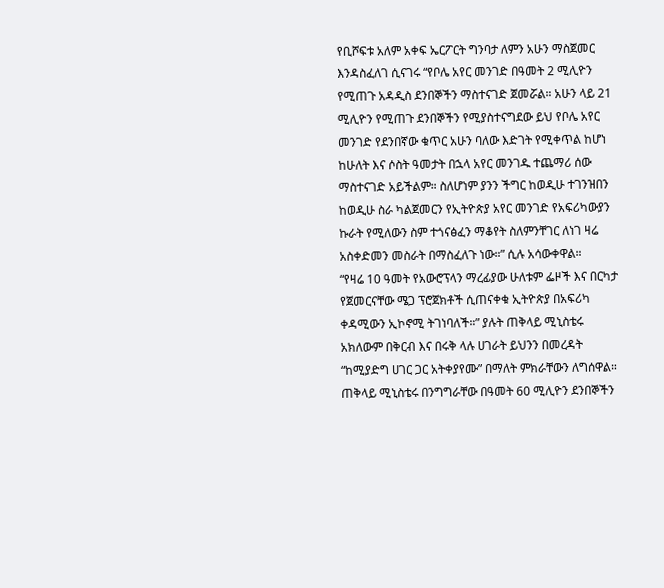የቢሾፍቱ አለም አቀፍ ኤርፖርት ግንባታ ለምን አሁን ማስጀመር እንዳስፈለገ ሲናገሩ “የቦሌ አየር መንገድ በዓመት 2 ሚሊዮን የሚጠጉ አዳዲስ ደንበኞችን ማስተናገድ ጀመሯል። አሁን ላይ 21 ሚሊዮን የሚጠጉ ደንበኞችን የሚያስተናግደው ይህ የቦሌ አየር መንገድ የደንበኛው ቁጥር አሁን ባለው እድገት የሚቀጥል ከሆነ ከሁለት እና ሶስት ዓመታት በኋላ አየር መንገዱ ተጨማሪ ሰው ማስተናገድ አይችልም። ስለሆነም ያንን ችግር ከወዲሁ ተገንዝበን ከወዲሁ ስራ ካልጀመርን የኢትዮጵያ አየር መንገድ የአፍሪካውያን ኩራት የሚለውን ስም ተጎናፅፈን ማቆየት ስለምንቸገር ለነገ ዛሬ አስቀድመን መስራት በማስፈለጉ ነው።” ሲሉ አሳውቀዋል።
“የዛሬ 10 ዓመት የአውሮፕላን ማረፊያው ሁለቱም ፌዞች እና በርካታ የጀመርናቸው ሜጋ ፕሮጀክቶች ሲጠናቀቁ ኢትዮጵያ በአፍሪካ ቀዳሚውን ኢኮኖሚ ትገነባለች።” ያሉት ጠቅላይ ሚኒስቴሩ አክለውም በቅርብ እና በሩቅ ላሉ ሀገራት ይህንን በመረዳት “ከሚያድግ ሀገር ጋር አትቀያየሙ” በማለት ምክራቸውን ለግሰዋል።
ጠቅላይ ሚኒስቴሩ በንግግራቸው በዓመት 60 ሚሊዮን ደንበኞችን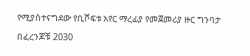የሚያስተናግደው የቢሾፍቱ አየር ማረፊያ የመጀመሪያ ዙር ግንባታ በፈረንጆቹ 2030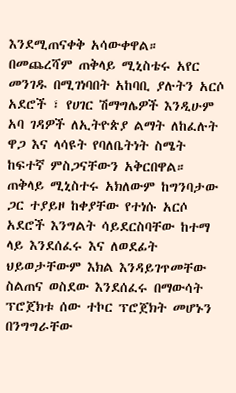እንደሚጠናቀቅ አሳውቀዋል።
በመጨረሻም ጠቅላይ ሚኒስቴሩ አየር መንገዱ በሚገነባበት አከባቢ ያሉትን አርሶ አደሮች ፣ የሀገር ሽማግሌዎች እንዲሁም አባ ገዳዎች ለኢትዮጵያ ልማት ለከፈሉት ዋጋ እና ላሳዩት የባለቤትነት ስሜት ከፍተኛ ምስጋናቸውን አቅርበዋል። ጠቅላይ ሚኒስተሩ አክለውም ከግንባታው ጋር ተያይዞ ከቀያቸው የተነሱ አርሶ አደሮች እንግልት ሳይደርስባቸው ከተማ ላይ እንደሰፈሩ እና ለወደፊት ህይወታቸውም እክል እንዳይገጥመቸው ስልጠና ወስደው እንደሰፈሩ በማውሳት ፕሮጀክቱ ሰው ተኮር ፕሮጀክት መሆኑን በንግግራቸው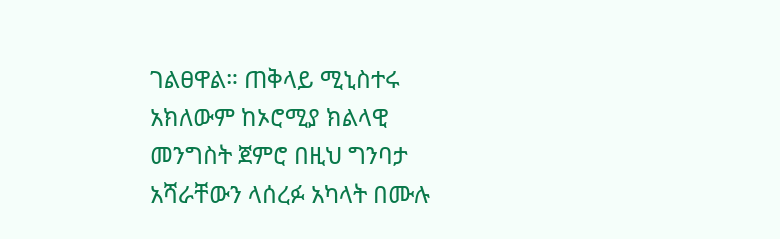ገልፀዋል። ጠቅላይ ሚኒስተሩ አክለውም ከኦሮሚያ ክልላዊ መንግስት ጀምሮ በዚህ ግንባታ አሻራቸውን ላሰረፉ አካላት በሙሉ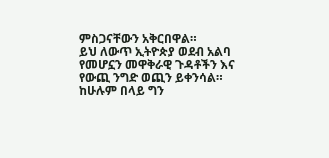ምስጋናቸውን አቅርበዋል።
ይህ ለውጥ ኢትዮጵያ ወደብ አልባ የመሆኗን መዋቅራዊ ጉዳቶችን እና የውጪ ንግድ ወጪን ይቀንሳል። ከሁሉም በላይ ግን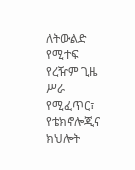ለትውልድ የሚተፍ የረዥም ጊዜ ሥራ የሚፈጥር፣ የቴክኖሎጂና ክህሎት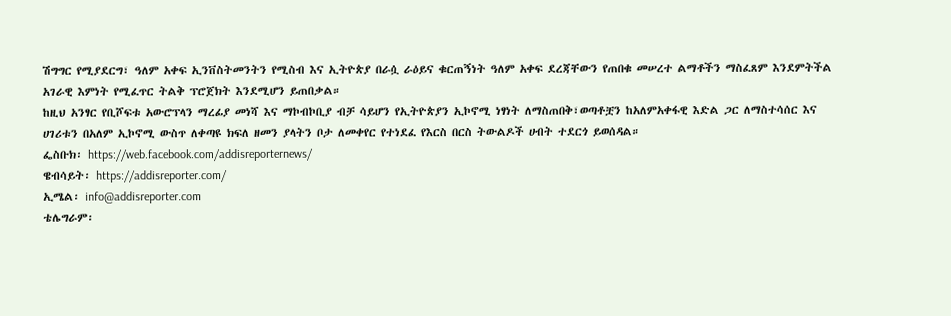ሽግግር የሚያደርግ፣ ዓለም አቀፍ ኢንቨስትመንትን የሚስብ እና ኢትዮጵያ በራሷ ራዕይና ቁርጠኝነት ዓለም አቀፍ ደረጃቸውን የጠበቁ መሠረተ ልማቶችን ማስፈጸም እንደምትችል አገራዊ እምነት የሚፈጥር ትልቅ ፕሮጀክት እንደሚሆን ይጠበቃል።
ከዚህ አንፃር የቢሾፍቱ አውሮፕላን ማረፊያ መነሻ እና ማኮብኮቢያ ብቻ ሳይሆን የኢትዮጵያን ኢኮኖሚ ነፃነት ለማስጠበቅ፣ወጣቶቿን ከአለምአቀፋዊ እድል ጋር ለማስተሳሰር እና ሀገሪቱን በአለም ኢኮኖሚ ውስጥ ለቀጣዩ ክፍለ ዘመን ያላትን ቦታ ለመቀየር የተነደፈ የእርስ በርስ ትውልዶች ሀብት ተደርጎ ይወሰዳል።
ፌስቡክ፡ https://web.facebook.com/addisreporternews/
ዌብሳይት፡ https://addisreporter.com/
ኢሜል፡ info@addisreporter.com
ቴሌግራም፡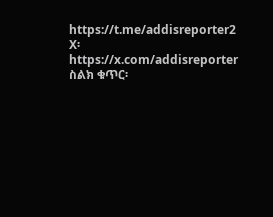https://t.me/addisreporter2
X፡ https://x.com/addisreporter
ስልክ ቁጥር፡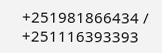+251981866434 / +251116393393